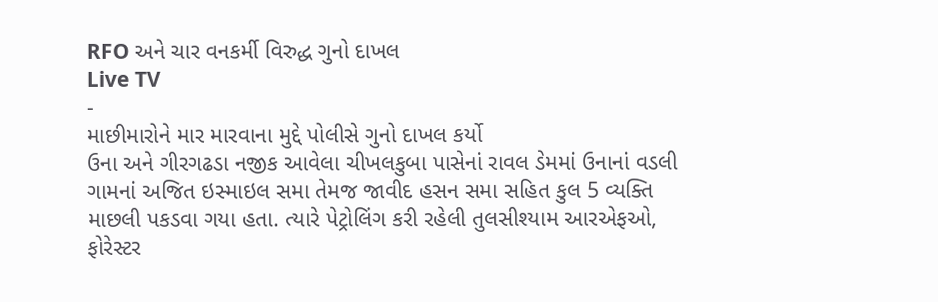RFO અને ચાર વનકર્મી વિરુદ્ધ ગુનો દાખલ
Live TV
-
માછીમારોને માર મારવાના મુદ્દે પોલીસે ગુનો દાખલ કર્યો
ઉના અને ગીરગઢડા નજીક આવેલા ચીખલકુબા પાસેનાં રાવલ ડેમમાં ઉનાનાં વડલી ગામનાં અજિત ઇસ્માઇલ સમા તેમજ જાવીદ હસન સમા સહિત કુલ 5 વ્યક્તિ માછલી પકડવા ગયા હતા. ત્યારે પેટ્રોલિંગ કરી રહેલી તુલસીશ્યામ આરએફઓ, ફોરેસ્ટર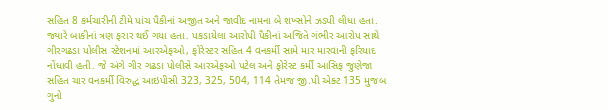સહિત 8 કર્મચારીની ટીમે પાંચ પૈકીનાં અજીત અને જાવીદ નામના બે શખ્સોને ઝડપી લીધા હતા. જ્યારે બાકીનાં ત્રણ ફરાર થઈ ગયા હતા. પકડાયેલા આરોપી પૈકીનાં અજિતે ગંભીર આરોપ સાથે ગીરગઢડા પોલીસ સ્ટેશનમાં આરએફઓ, ફોરેસ્ટર સહિત 4 વનકર્મી સામે માર મારવાની ફરિયાદ નોંધાવી હતી. જે અંગે ગીર ગઢડા પોલીસે આરએફઓ પટેલ અને ફોરેસ્ટ કર્મી આસિફ જુણેજા સહિત ચાર વનકર્મી વિરુદ્ધ આઇપીસી 323, 325, 504, 114 તેમજ જી.પી એક્ટ 135 મુજબ ગુનો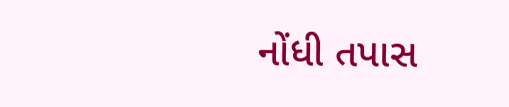નોંધી તપાસ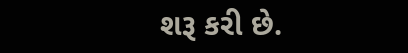શરૂ કરી છે.